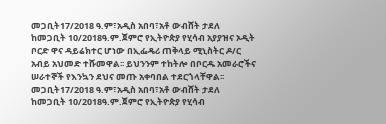መጋቢት17/2018 ዓ.ም፣አዲስ አበባ፣አቶ ውብሸት ታደለ ከመጋቢት 10/2018ዓ.ም.ጀምሮ የኢትዮጵያ የሂሳብ አያያዝና ኦዲት ቦርድ ዋና ዳይሬክተር ሆነው በኢፌዴሪ ጠቅላይ ሚኒስትር ዶ/ር አብይ አህመድ ተሹመዋል፡፡ ይህንንም ተከትሎ በቦርዱ አመራሮችና ሠራተኞች የእንኳን ደህና መጡ አቀባበል ተደርጎላቸዋል፡፡
መጋቢት17/2018 ዓ.ም፣አዲስ አበባ፣አቶ ውብሸት ታደለ ከመጋቢት 10/2018ዓ.ም.ጀምሮ የኢትዮጵያ የሂሳብ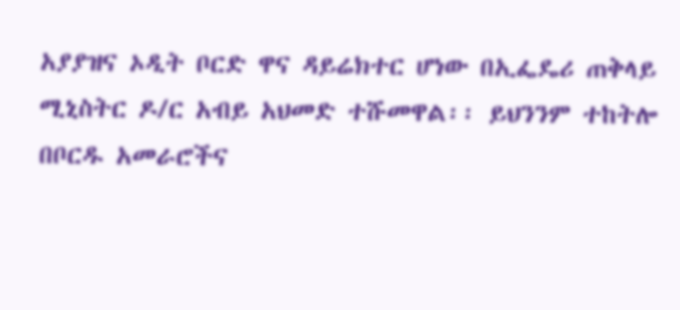አያያዝና ኦዲት ቦርድ ዋና ዳይሬክተር ሆነው በኢፌዴሪ ጠቅላይ ሚኒስትር ዶ/ር አብይ አህመድ ተሹመዋል፡፡ ይህንንም ተከትሎ በቦርዱ አመራሮችና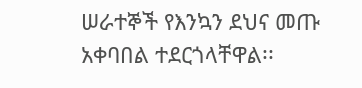ሠራተኞች የእንኳን ደህና መጡ አቀባበል ተደርጎላቸዋል፡፡